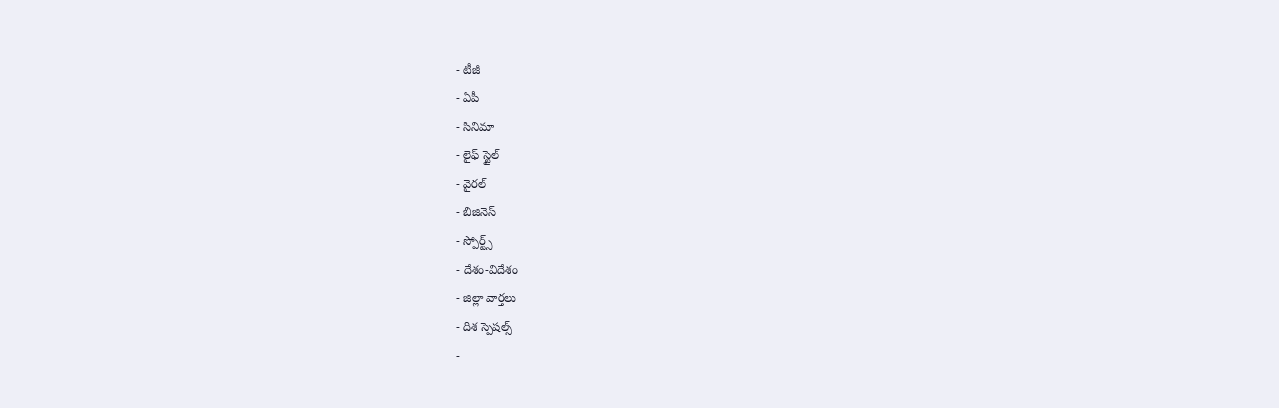- టీజీ
- ఏపీ
- సినిమా
- లైఫ్ స్టైల్
- వైరల్
- బిజినెస్
- స్పోర్ట్స్
- దేశం-విదేశం
- జిల్లా వార్తలు
- దిశ స్పెషల్స్
-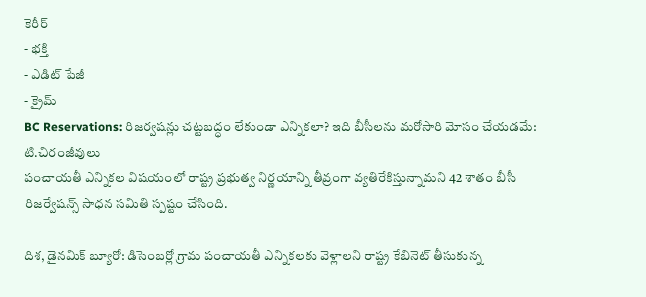కెరీర్
- భక్తి
- ఎడిట్ పేజీ
- క్రైమ్
BC Reservations: రిజర్వషన్లు చట్టబద్ధం లేకుండా ఎన్నికలా? ఇది బీసీలను మరోసారి మోసం చేయడమే: టి.చిరంజీవులు
పంచాయతీ ఎన్నికల విషయంలో రాష్ట్ర ప్రభుత్వ నిర్ణయాన్ని తీవ్రంగా వ్యతిరేకిస్తున్నామని 42 శాతం బీసీ రిజర్వేషన్స్ సాధన సమితి స్పష్టం చేసింది.

దిశ, డైనమిక్ బ్యూరో: డిసెంబర్లో గ్రామ పంచాయతీ ఎన్నికలకు వెళ్లాలని రాష్ట్ర కేబినెట్ తీసుకున్న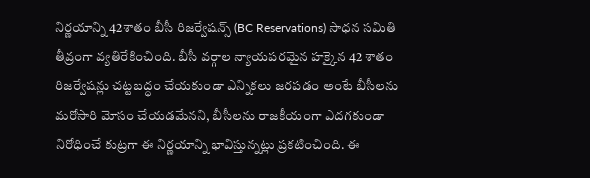నిర్ణయాన్ని 42శాతం బీసీ రిజర్వేషన్స్ (BC Reservations) సాధన సమితి తీవ్రంగా వ్యతిరేకించింది. బీసీ వర్గాల న్యాయపరమైన హక్కైన 42 శాతం రిజర్వేషన్లు చట్టబద్ధం చేయకుండా ఎన్నికలు జరపడం అంటే బీసీలను మరోసారి మోసం చేయడమేనని, బీసీలను రాజకీయంగా ఎదగకుండా నిరోధించే కుట్రగా ఈ నిర్ణయాన్ని భావిస్తున్నట్లు ప్రకటించింది. ఈ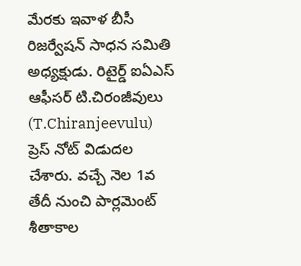మేరకు ఇవాళ బీసీ రిజర్వేషన్ సాధన సమితి అధ్యక్షుడు. రిటైర్డ్ ఐఏఎస్ ఆఫీసర్ టి.చిరంజీవులు (T.Chiranjeevulu) ప్రెస్ నోట్ విడుదల చేశారు. వచ్చే నెల 1వ తేదీ నుంచి పార్లమెంట్ శీతాకాల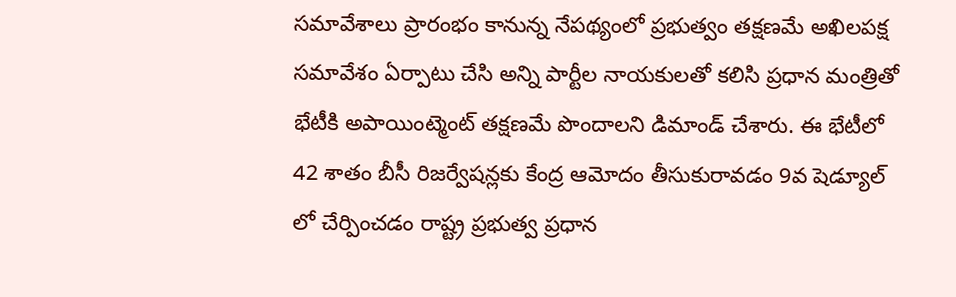సమావేశాలు ప్రారంభం కానున్న నేపథ్యంలో ప్రభుత్వం తక్షణమే అఖిలపక్ష సమావేశం ఏర్పాటు చేసి అన్ని పార్టీల నాయకులతో కలిసి ప్రధాన మంత్రితో భేటీకి అపాయింట్మెంట్ తక్షణమే పొందాలని డిమాండ్ చేశారు. ఈ భేటీలో 42 శాతం బీసీ రిజర్వేషన్లకు కేంద్ర ఆమోదం తీసుకురావడం 9వ షెడ్యూల్ లో చేర్పించడం రాష్ట్ర ప్రభుత్వ ప్రధాన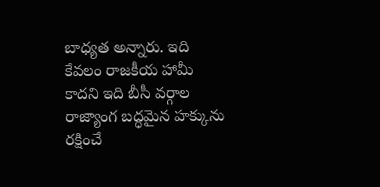బాధ్యత అన్నారు. ఇది కేవలం రాజకీయ హామీ కాదని ఇది బీసీ వర్గాల రాజ్యాంగ బద్ధమైన హక్కును రక్షించే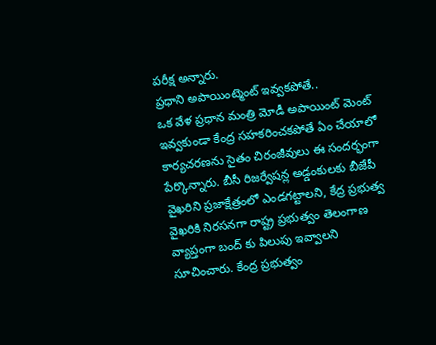పరీక్ష అన్నారు.
ప్రధాని అపాయింట్మెంట్ ఇవ్వకపోతే..
ఒక వేళ ప్రధాన మంత్రి మోడీ అపాయింట్ మెంట్ ఇవ్వకుండా కేంద్ర సహకరించకపోతే ఏం చేయాలో కార్యచరణను సైతం చిరంజీవులు ఈ సందర్భంగా పేర్కొన్నారు. బీసీ రిజర్వేషన్ల అడ్డంకులకు బీజేపీ వైఖరిని ప్రజాక్షేత్రంలో ఎండగట్టాలని, కేద్ర ప్రభుత్వ వైఖరికి నిరసనగా రాష్ట్ర ప్రభుత్వం తెలంగాణ వ్యాప్తంగా బంద్ కు పిలుపు ఇవ్వాలని సూచించారు. కేంద్ర ప్రభుత్వం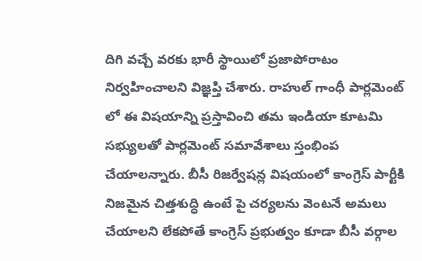దిగి వచ్చే వరకు భారీ స్థాయిలో ప్రజాపోరాటం నిర్వహించాలని విజ్ఞప్తి చేశారు. రాహుల్ గాంధీ పార్లమెంట్ లో ఈ విషయాన్ని ప్రస్తావించి తమ ఇండియా కూటమి సభ్యులతో పార్లమెంట్ సమావేశాలు స్తంభింప చేయాలన్నారు. బీసీ రిజర్వేషన్ల విషయంలో కాంగ్రెస్ పార్టీకి నిజమైన చిత్తశుద్ధి ఉంటే పై చర్యలను వెంటనే అమలు చేయాలని లేకపోతే కాంగ్రెస్ ప్రభుత్వం కూడా బీసీ వర్గాల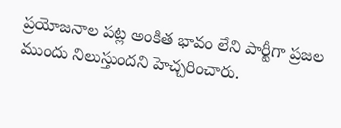ప్రయోజనాల పట్ల అంకిత భావం లేని పార్టీగా ప్రజల ముందు నిలుస్తుందని హెచ్చరించారు.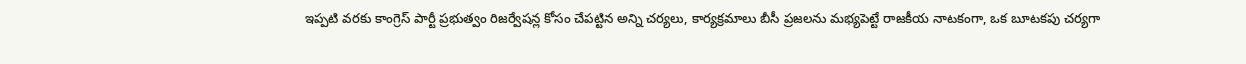ఇప్పటి వరకు కాంగ్రెస్ పార్టీ ప్రభుత్వం రిజర్వేషన్ల కోసం చేపట్టిన అన్ని చర్యలు, కార్యక్రమాలు బీసీ ప్రజలను మభ్యపెట్టే రాజకీయ నాటకంగా, ఒక బూటకపు చర్యగా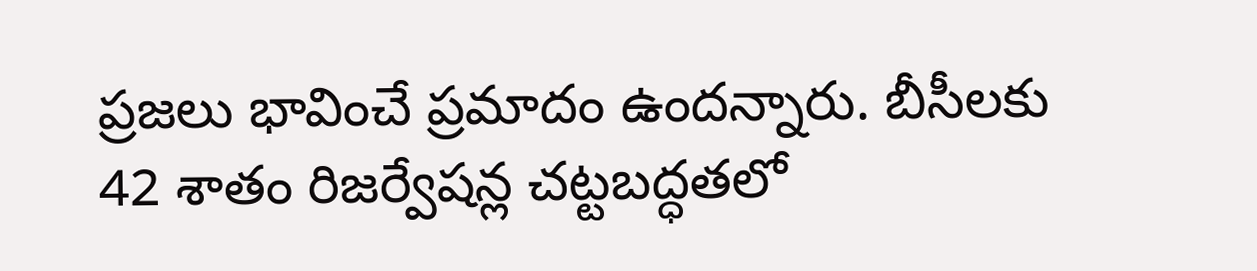ప్రజలు భావించే ప్రమాదం ఉందన్నారు. బీసీలకు 42 శాతం రిజర్వేషన్ల చట్టబద్ధతలో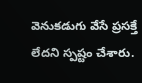వెనుకడుగు వేసే ప్రసక్తే లేదని స్పష్టం చేశారు.